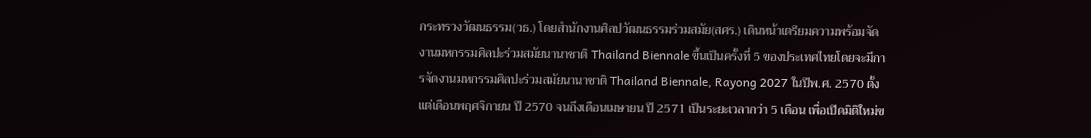กระทรวงวัฒนธรรม(วธ.) โดยสำนักงานศิลปวัฒนธรรมร่วมสมัย(สศร.) เดินหน้าเตรียมความพร้อมจัดงานมหกรรมศิลปะร่วมสมัยนานาชาติ Thailand Biennale ขึ้นเป็นครั้งที่ 5 ของประเทศไทยโดยจะมีการจัดงานมหกรรมศิลปะร่วมสมัยนานาชาติ Thailand Biennale, Rayong 2027 ในปีพ.ศ. 2570 ตั้งแต่เดือนพฤศจิกายน ปี 2570 จนถึงเดือนเมษายน ปี 2571 เป็นระยะเวลากว่า 5 เดือน เพื่อเปิดมิติใหม่ข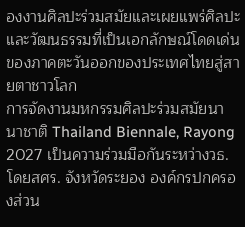องงานศิลปะร่วมสมัยและเผยแพร่ศิลปะและวัฒนธรรมที่เป็นเอกลักษณ์โดดเด่นของภาคตะวันออกของประเทศไทยสู่สายตาชาวโลก
การจัดงานมหกรรมศิลปะร่วมสมัยนานาชาติ Thailand Biennale, Rayong 2027 เป็นความร่วมมือกันระหว่างวธ.โดยสศร. จังหวัดระยอง องค์กรปกครองส่วน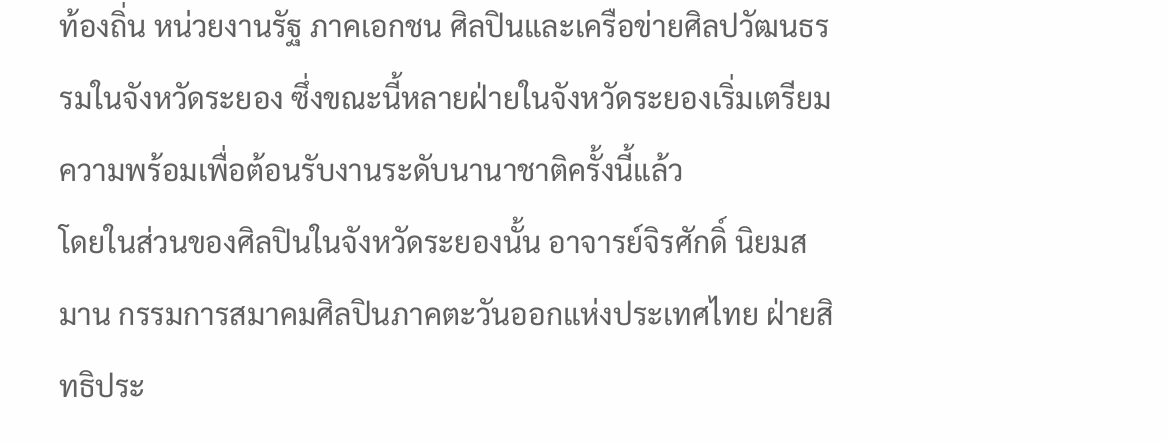ท้องถิ่น หน่วยงานรัฐ ภาคเอกชน ศิลปินและเครือข่ายศิลปวัฒนธรรมในจังหวัดระยอง ซึ่งขณะนี้หลายฝ่ายในจังหวัดระยองเริ่มเตรียมความพร้อมเพื่อต้อนรับงานระดับนานาชาติครั้งนี้แล้ว
โดยในส่วนของศิลปินในจังหวัดระยองนั้น อาจารย์จิรศักดิ์ นิยมสมาน กรรมการสมาคมศิลปินภาคตะวันออกแห่งประเทศไทย ฝ่ายสิทธิประ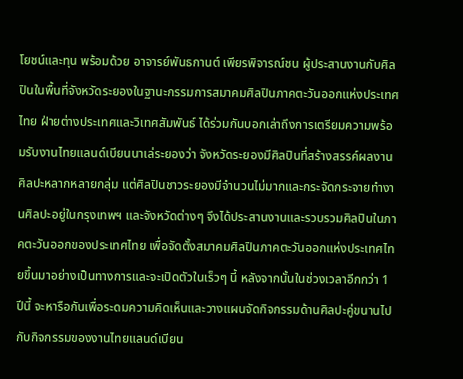โยชน์และทุน พร้อมด้วย อาจารย์พันธกานต์ เพียรพิจารณ์ชน ผู้ประสานงานกับศิลปินในพื้นที่จังหวัดระยองในฐานะกรรมการสมาคมศิลปินภาคตะวันออกแห่งประเทศไทย ฝ่ายต่างประเทศและวิเทศสัมพันธ์ ได้ร่วมกันบอกเล่าถึงการเตรียมความพร้อมรับงานไทยแลนด์เบียนนาเล่ระยองว่า จังหวัดระยองมีศิลปินที่สร้างสรรค์ผลงานศิลปะหลากหลายกลุ่ม แต่ศิลปินชาวระยองมีจำนวนไม่มากและกระจัดกระจายทำงานศิลปะอยู่ในกรุงเทพฯ และจังหวัดต่างๆ จึงได้ประสานงานและรวบรวมศิลปินในภาคตะวันออกของประเทศไทย เพื่อจัดตั้งสมาคมศิลปินภาคตะวันออกแห่งประเทศไทยขึ้นมาอย่างเป็นทางการและจะเปิดตัวในเร็วๆ นี้ หลังจากนั้นในช่วงเวลาอีกกว่า 1 ปีนี้ จะหารือกันเพื่อระดมความคิดเห็นและวางแผนจัดกิจกรรมด้านศิลปะคู่ขนานไปกับกิจกรรมของงานไทยแลนด์เบียน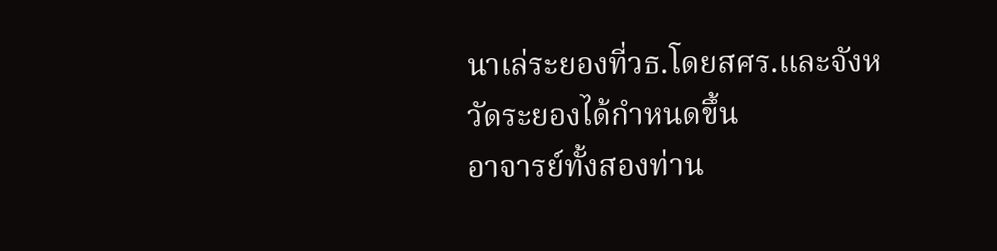นาเล่ระยองที่วธ.โดยสศร.และจังหวัดระยองได้กำหนดขึ้น
อาจารย์ทั้งสองท่าน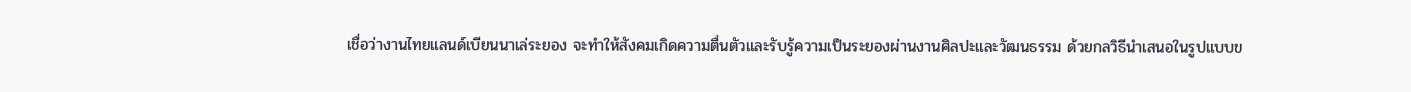เชื่อว่างานไทยแลนด์เบียนนาเล่ระยอง จะทำให้สังคมเกิดความตื่นตัวและรับรู้ความเป็นระยองผ่านงานศิลปะและวัฒนธรรม ด้วยกลวิธีนำเสนอในรูปแบบข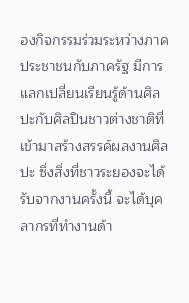องกิจกรรมร่วมระหว่างภาคประชาชนกับภาครัฐ มีการแลกเปลี่ยนเรียนรู้ด้านศิลปะกับศิลปินชาวต่างชาติที่เข้ามาสร้างสรรค์ผลงานศิลปะ ซึ่งสิ่งที่ชาวระยองจะได้รับจากงานครั้งนี้ จะได้บุคลากรที่ทำงานด้า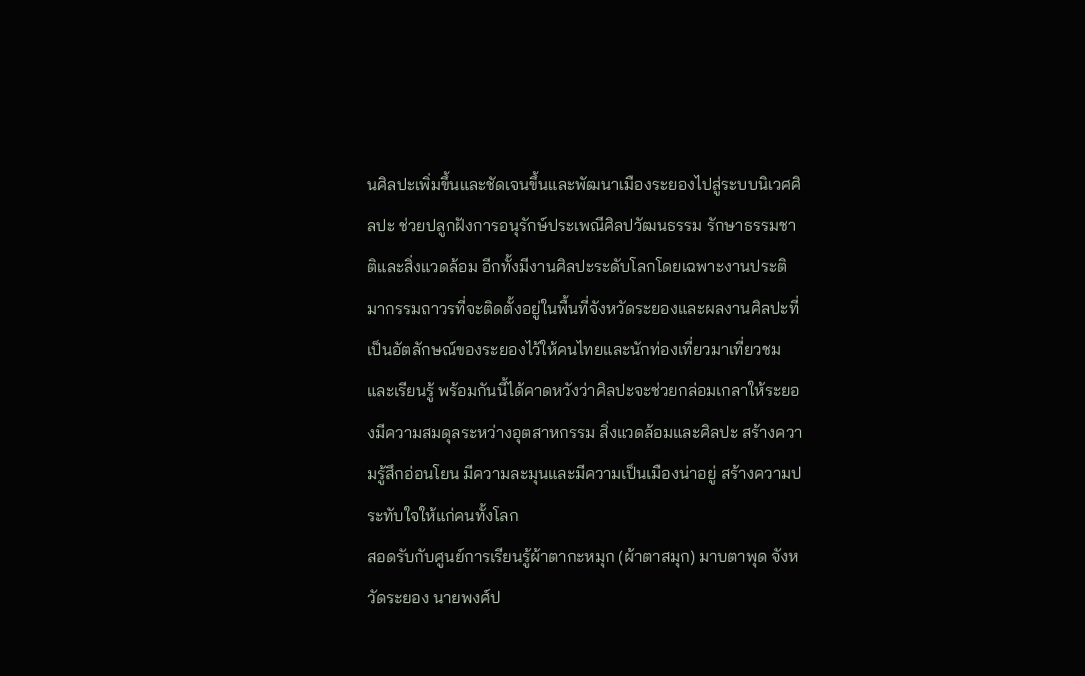นศิลปะเพิ่มขึ้นและชัดเจนขึ้นและพัฒนาเมืองระยองไปสู่ระบบนิเวศศิลปะ ช่วยปลูกฝังการอนุรักษ์ประเพณีศิลปวัฒนธรรม รักษาธรรมชาติและสิ่งแวดล้อม อีกทั้งมีงานศิลปะระดับโลกโดยเฉพาะงานประติมากรรมถาวรที่จะติดตั้งอยู่ในพื้นที่จังหวัดระยองและผลงานศิลปะที่เป็นอัตลักษณ์ของระยองไว้ให้คนไทยและนักท่องเที่ยวมาเที่ยวชมและเรียนรู้ พร้อมกันนี้ได้คาดหวังว่าศิลปะจะช่วยกล่อมเกลาให้ระยองมีความสมดุลระหว่างอุตสาหกรรม สิ่งแวดล้อมและศิลปะ สร้างความรู้สึกอ่อนโยน มีความละมุนและมีความเป็นเมืองน่าอยู่ สร้างความประทับใจให้แก่คนทั้งโลก
สอดรับกับศูนย์การเรียนรู้ผ้าตากะหมุก (ผ้าตาสมุก) มาบตาพุด จังหวัดระยอง นายพงศ์ป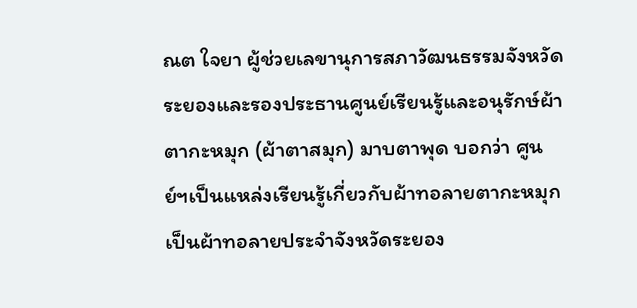ณต ใจยา ผู้ช่วยเลขานุการสภาวัฒนธรรมจังหวัดระยองและรองประธานศูนย์เรียนรู้และอนุรักษ์ผ้าตากะหมุก (ผ้าตาสมุก) มาบตาพุด บอกว่า ศูนย์ฯเป็นแหล่งเรียนรู้เกี่ยวกับผ้าทอลายตากะหมุกเป็นผ้าทอลายประจำจังหวัดระยอง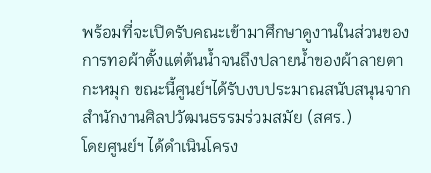พร้อมที่จะเปิดรับคณะเข้ามาศึกษาดูงานในส่วนของการทอผ้าตั้งแต่ต้นน้ำจนถึงปลายน้ำของผ้าลายตากะหมุก ขณะนี้ศูนย์ฯได้รับงบประมาณสนับสนุนจากสำนักงานศิลปวัฒนธรรมร่วมสมัย (สศร.)
โดยศูนย์ฯ ได้ดำเนินโครง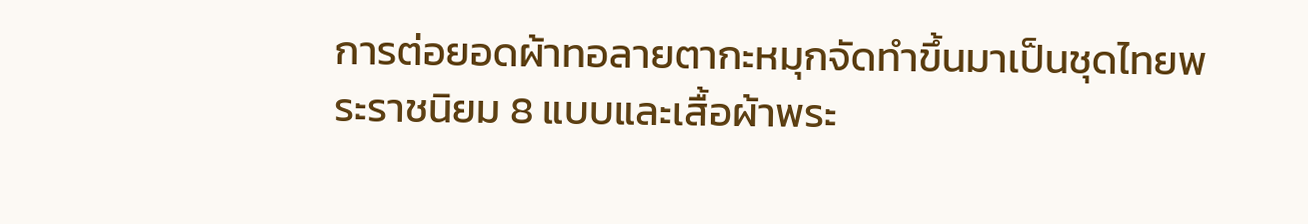การต่อยอดผ้าทอลายตากะหมุกจัดทำขึ้นมาเป็นชุดไทยพระราชนิยม 8 แบบและเสื้อผ้าพระ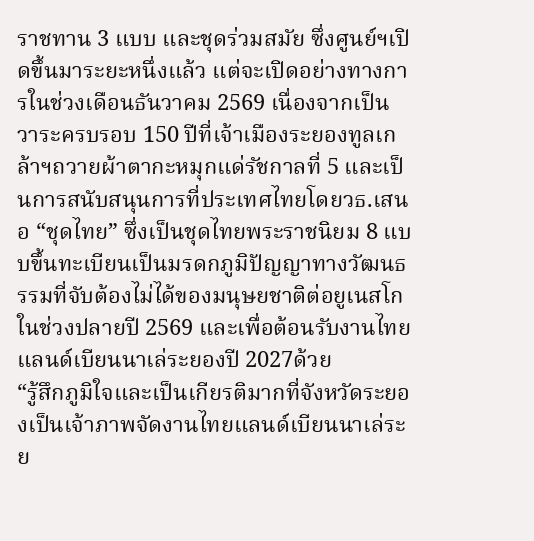ราชทาน 3 แบบ และชุดร่วมสมัย ซึ่งศูนย์ฯเปิดขึ้นมาระยะหนึ่งแล้ว แต่จะเปิดอย่างทางการในช่วงเดือนธันวาคม 2569 เนื่องจากเป็นวาระครบรอบ 150 ปีที่เจ้าเมืองระยองทูลเกล้าฯถวายผ้าตากะหมุกแด่รัชกาลที่ 5 และเป็นการสนับสนุนการที่ประเทศไทยโดยวธ.เสนอ “ชุดไทย” ซึ่งเป็นชุดไทยพระราชนิยม 8 แบบขึ้นทะเบียนเป็นมรดกภูมิปัญญาทางวัฒนธรรมที่จับต้องไม่ได้ของมนุษยชาติต่อยูเนสโกในช่วงปลายปี 2569 และเพื่อต้อนรับงานไทยแลนด์เบียนนาเล่ระยองปี 2027ด้วย
“รู้สึกภูมิใจและเป็นเกียรติมากที่จังหวัดระยองเป็นเจ้าภาพจัดงานไทยแลนด์เบียนนาเล่ระย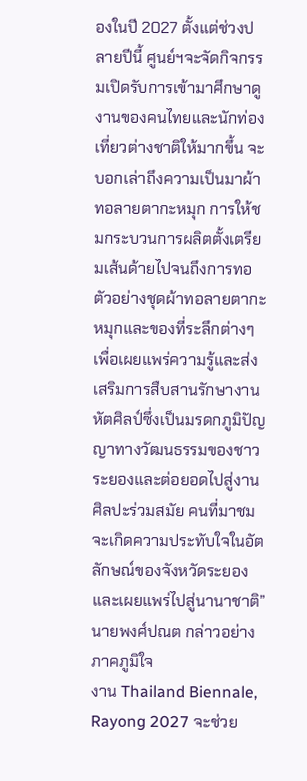องในปี 2027 ตั้งแต่ช่วงปลายปีนี้ ศูนย์ฯจะจัดกิจกรรมเปิดรับการเข้ามาศึกษาดูงานของคนไทยและนักท่องเที่ยวต่างชาติให้มากขึ้น จะบอกเล่าถึงความเป็นมาผ้าทอลายตากะหมุก การให้ชมกระบวนการผลิตตั้งเตรียมเส้นด้ายไปจนถึงการทอ ตัวอย่างชุดผ้าทอลายตากะหมุกและของที่ระลึกต่างๆ เพื่อเผยแพร่ความรู้และส่งเสริมการสืบสานรักษางานหัตศิลป์ซึ่งเป็นมรดกภูมิปัญญาทางวัฒนธรรมของชาวระยองและต่อยอดไปสู่งานศิลปะร่วมสมัย คนที่มาชมจะเกิดความประทับใจในอัตลักษณ์ของจังหวัดระยองและเผยแพร่ไปสู่นานาชาติ” นายพงศ์ปณต กล่าวอย่างภาคภูมิใจ
งาน Thailand Biennale, Rayong 2027 จะช่วย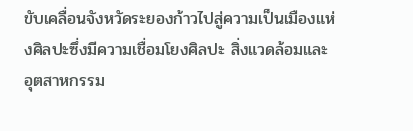ขับเคลื่อนจังหวัดระยองก้าวไปสู่ความเป็นเมืองแห่งศิลปะซึ่งมีความเชื่อมโยงศิลปะ สิ่งแวดล้อมและอุตสาหกรรม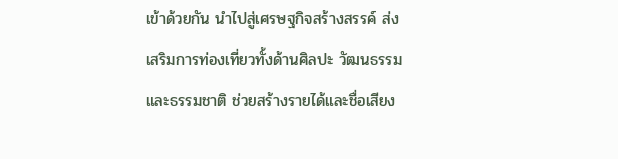เข้าด้วยกัน นำไปสู่เศรษฐกิจสร้างสรรค์ ส่งเสริมการท่องเที่ยวทั้งด้านศิลปะ วัฒนธรรมและธรรมชาติ ช่วยสร้างรายได้และชื่อเสียง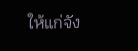ให้แก่จัง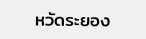หวัดระยอง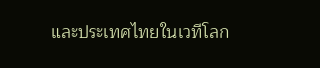และประเทศไทยในเวทีโลก